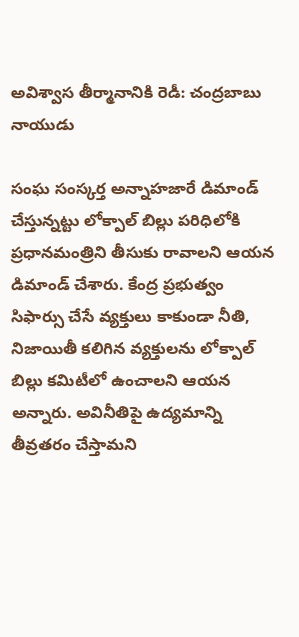అవిశ్వాస తీర్మానానికి రెడీ: చంద్రబాబు నాయుడు

సంఘ సంస్కర్త అన్నాహజారే డిమాండ్ చేస్తున్నట్టు లోక్పాల్ బిల్లు పరిధిలోకి ప్రధానమంత్రిని తీసుకు రావాలని ఆయన డిమాండ్ చేశారు. కేంద్ర ప్రభుత్వం సిఫార్సు చేసే వ్యక్తులు కాకుండా నీతి, నిజాయితీ కలిగిన వ్యక్తులను లోక్పాల్ బిల్లు కమిటీలో ఉంచాలని ఆయన అన్నారు. అవినీతిపై ఉద్యమాన్ని తీవ్రతరం చేస్తామని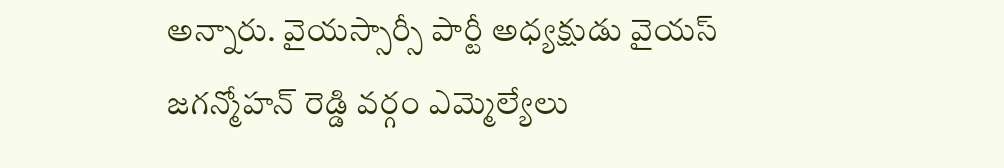అన్నారు. వైయస్సార్సీ పార్టీ అధ్యక్షుడు వైయస్ జగన్మోహన్ రెడ్డి వర్గం ఎమ్మెల్యేలు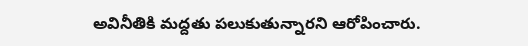అవినీతికి మద్దతు పలుకుతున్నారని ఆరోపించారు.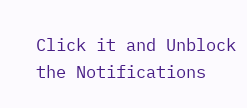Click it and Unblock the Notifications